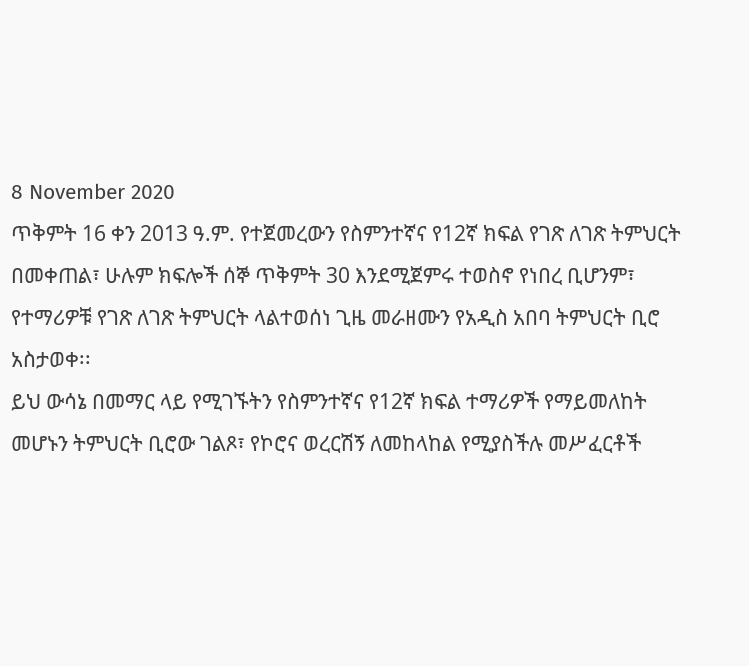8 November 2020
ጥቅምት 16 ቀን 2013 ዓ.ም. የተጀመረውን የስምንተኛና የ12ኛ ክፍል የገጽ ለገጽ ትምህርት በመቀጠል፣ ሁሉም ክፍሎች ሰኞ ጥቅምት 30 እንደሚጀምሩ ተወስኖ የነበረ ቢሆንም፣ የተማሪዎቹ የገጽ ለገጽ ትምህርት ላልተወሰነ ጊዜ መራዘሙን የአዲስ አበባ ትምህርት ቢሮ አስታወቀ፡፡
ይህ ውሳኔ በመማር ላይ የሚገኙትን የስምንተኛና የ12ኛ ክፍል ተማሪዎች የማይመለከት መሆኑን ትምህርት ቢሮው ገልጾ፣ የኮሮና ወረርሽኝ ለመከላከል የሚያስችሉ መሥፈርቶች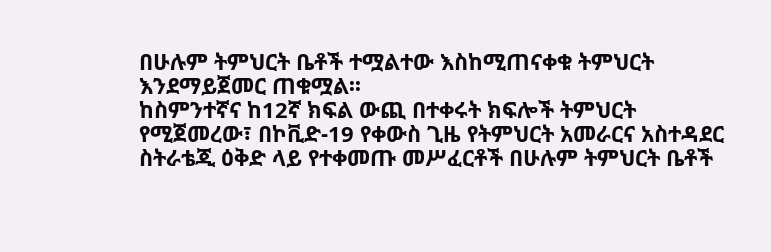በሁሉም ትምህርት ቤቶች ተሟልተው እስከሚጠናቀቁ ትምህርት እንደማይጀመር ጠቁሟል፡፡
ከስምንተኛና ከ12ኛ ክፍል ውጪ በተቀሩት ክፍሎች ትምህርት የሚጀመረው፣ በኮቪድ-19 የቀውስ ጊዜ የትምህርት አመራርና አስተዳደር ስትራቴጂ ዕቅድ ላይ የተቀመጡ መሥፈርቶች በሁሉም ትምህርት ቤቶች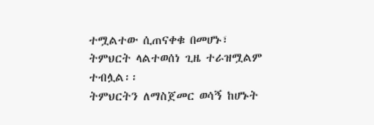ተሟልተው ሲጠናቀቁ በመሆኑ፣ ትምህርት ላልተወሰነ ጊዜ ተራዝሟልም ተብሏል፡፡
ትምህርትን ለማስጀመር ወሳኝ ከሆኑት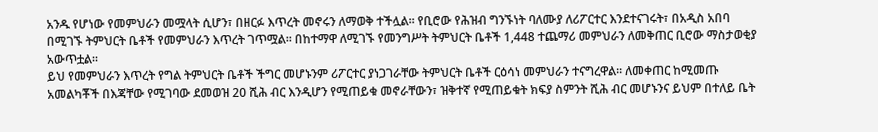አንዱ የሆነው የመምህራን መሟላት ሲሆን፣ በዘርፉ እጥረት መኖሩን ለማወቅ ተችሏል፡፡ የቢሮው የሕዝብ ግንኙነት ባለሙያ ለሪፖርተር እንደተናገሩት፣ በአዲስ አበባ በሚገኙ ትምህርት ቤቶች የመምህራን እጥረት ገጥሟል፡፡ በከተማዋ ለሚገኙ የመንግሥት ትምህርት ቤቶች 1,448 ተጨማሪ መምህራን ለመቅጠር ቢሮው ማስታወቂያ አውጥቷል፡፡
ይህ የመምህራን እጥረት የግል ትምህርት ቤቶች ችግር መሆኑንም ሪፖርተር ያነጋገራቸው ትምህርት ቤቶች ርዕሳነ መምህራን ተናግረዋል፡፡ ለመቀጠር ከሚመጡ አመልካቾች በእጃቸው የሚገባው ደመወዝ 20 ሺሕ ብር እንዲሆን የሚጠይቁ መኖራቸውን፣ ዝቅተኛ የሚጠይቁት ክፍያ ስምንት ሺሕ ብር መሆኑንና ይህም በተለይ ቤት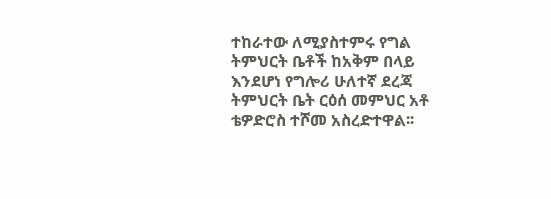ተከራተው ለሚያስተምሩ የግል ትምህርት ቤቶች ከአቅም በላይ እንደሆነ የግሎሪ ሁለተኛ ደረጃ ትምህርት ቤት ርዕሰ መምህር አቶ ቴዎድሮስ ተሾመ አስረድተዋል፡፡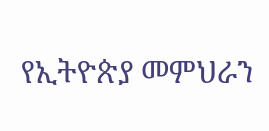የኢትዮጵያ መምህራን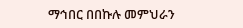ማኅበር በበኩሉ መምህራን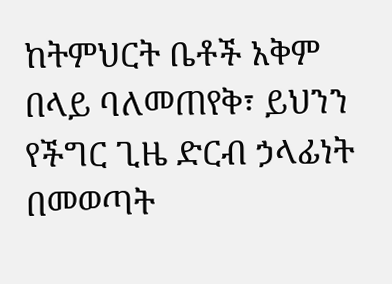ከትምህርት ቤቶች አቅም በላይ ባለመጠየቅ፣ ይህንን የችግር ጊዜ ድርብ ኃላፊነት በመወጣት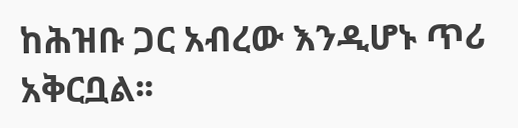ከሕዝቡ ጋር አብረው እንዲሆኑ ጥሪ አቅርቧል፡፡